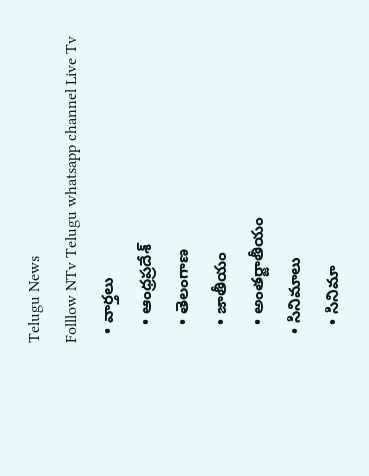Telugu News
Folllow NTv Telugu whatsapp channel Live Tv
  • వార్తలు
    • ఆంధ్రప్రదేశ్
    • తెలంగాణ
    • జాతీయం
    • అంతర్జాతీయం
  • సినిమాలు
    • సినిమా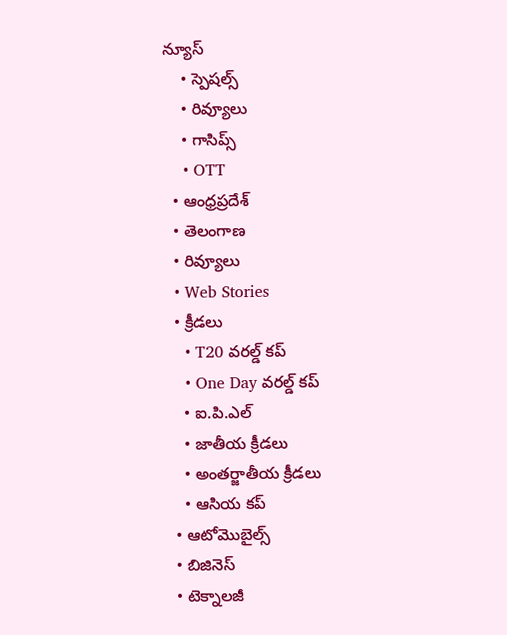న్యూస్
    • స్పెషల్స్
    • రివ్యూలు
    • గాసిప్స్
    • OTT
  • ఆంధ్రప్రదేశ్
  • తెలంగాణ
  • రివ్యూలు
  • Web Stories
  • క్రీడలు
    • T20 వరల్డ్ కప్
    • One Day వరల్డ్ కప్
    • ఐ.పి.ఎల్
    • జాతీయ క్రీడలు
    • అంతర్జాతీయ క్రీడలు
    • ఆసియ కప్
  • ఆటోమొబైల్స్
  • బిజినెస్‌
  • టెక్నాలజీ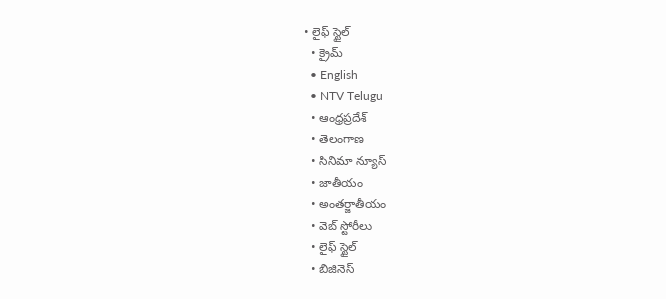• లైఫ్ స్టైల్
  • క్రైమ్
  • English
  • NTV Telugu
  • ఆంధ్రప్రదేశ్
  • తెలంగాణ
  • సినిమా న్యూస్
  • జాతీయం
  • అంతర్జాతీయం
  • వెబ్ స్టోరీలు
  • లైఫ్ స్టైల్
  • బిజినెస్‌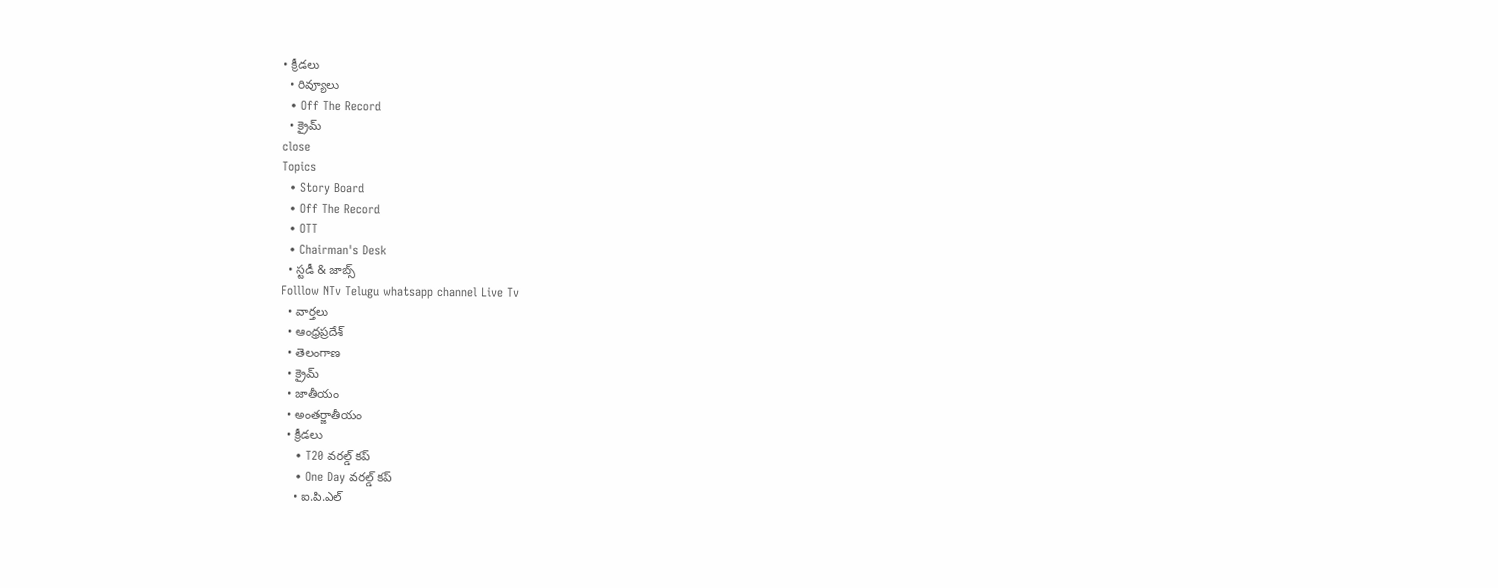• క్రీడలు
  • రివ్యూలు
  • Off The Record
  • క్రైమ్
close
Topics
  • Story Board
  • Off The Record
  • OTT
  • Chairman's Desk
  • స్టడీ & జాబ్స్
Folllow NTv Telugu whatsapp channel Live Tv
  • వార్తలు
  • ఆంధ్రప్రదేశ్
  • తెలంగాణ
  • క్రైమ్
  • జాతీయం
  • అంతర్జాతీయం
  • క్రీడలు
    • T20 వరల్డ్ కప్
    • One Day వరల్డ్ కప్
    • ఐ.పి.ఎల్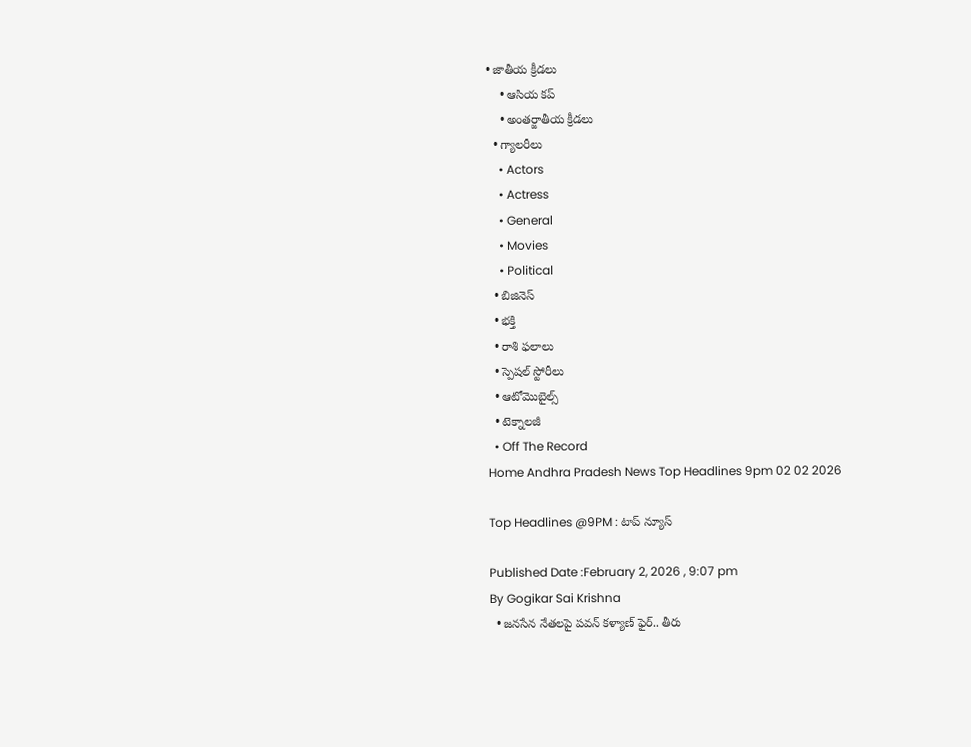• జాతీయ క్రీడలు
    • ఆసియ కప్
    • అంతర్జాతీయ క్రీడలు
  • గ్యాలరీలు
    • Actors
    • Actress
    • General
    • Movies
    • Political
  • బిజినెస్‌
  • భక్తి
  • రాశి ఫలాలు
  • స్పెషల్‌ స్టోరీలు
  • ఆటోమొబైల్స్
  • టెక్నాలజీ
  • Off The Record
Home Andhra Pradesh News Top Headlines 9pm 02 02 2026

Top Headlines @9PM : టాప్‌ న్యూస్

Published Date :February 2, 2026 , 9:07 pm
By Gogikar Sai Krishna
  • జనసేన నేతలపై పవన్ కళ్యాణ్ ఫైర్.. తీరు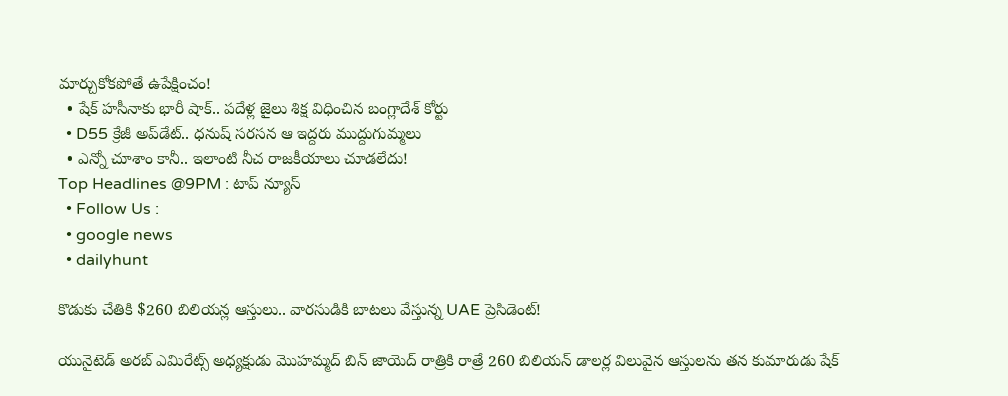మార్చుకోకపోతే ఉపేక్షించం!
  • షేక్ హసీనాకు భారీ షాక్.. పదేళ్ల జైలు శిక్ష విధించిన బంగ్లాదేశ్ కోర్టు
  • D55 క్రేజీ అప్‌డేట్.. ధనుష్ సరసన ఆ ఇద్దరు ముద్దుగుమ్మలు
  • ఎన్నో చూశాం కానీ.. ఇలాంటి నీచ రాజకీయాలు చూడలేదు!
Top Headlines @9PM : టాప్‌ న్యూస్
  • Follow Us :
  • google news
  • dailyhunt

కొడుకు చేతికి $260 బిలియన్ల ఆస్తులు.. వారసుడికి బాటలు వేస్తున్న UAE ప్రెసిడెంట్!

యునైటెడ్ అరబ్ ఎమిరేట్స్ అధ్యక్షుడు మొహమ్మద్ బిన్ జాయెద్ రాత్రికి రాత్రే 260 బిలియన్ డాలర్ల విలువైన ఆస్తులను తన కుమారుడు షేక్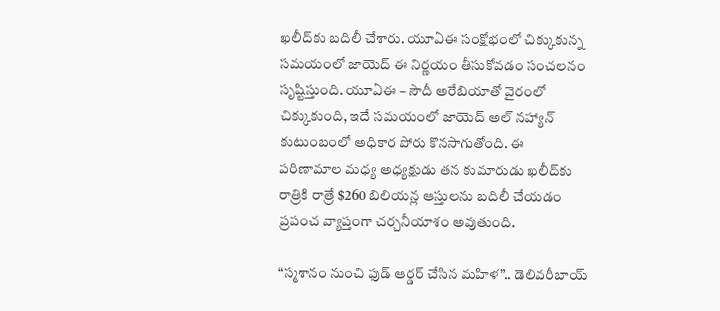ఖలీద్‌కు బదిలీ చేశారు. యూఏఈ సంక్షోభంలో చిక్కుకున్న సమయంలో జాయెద్ ఈ నిర్ణయం తీసుకోవడం సంచలనం సృష్టిస్తుంది. యూఏఈ – సౌదీ అరేబియాతో వైరంలో చిక్కుకుంది, ఇదే సమయంలో జాయెద్ అల్ నహ్యాన్ కుటుంబంలో అధికార పోరు కొనసాగుతోంది. ఈ పరిణామాల మధ్య అధ్యక్షుడు తన కుమారుడు ఖలీద్‌కు రాత్రికి రాత్రే $260 బిలియన్ల ఆస్తులను బదిలీ చేయడం ప్రపంచ వ్యాప్తంగా చర్చనీయాశం అవుతుంది.

“స్మశానం నుంచి ఫుడ్ ఆర్డర్ చేసిన మహిళ”.. డెలివరీబాయ్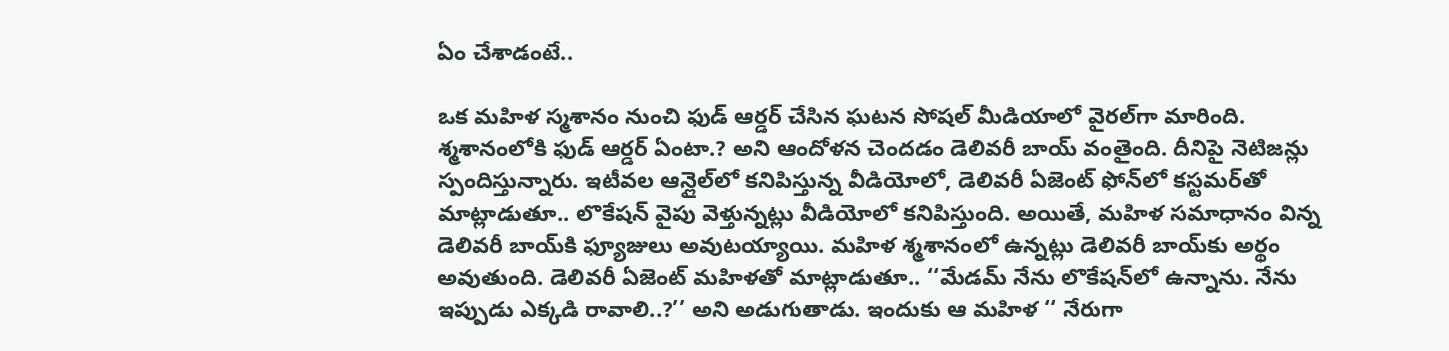ఏం చేశాడంటే..

ఒక మహిళ స్మశానం నుంచి ఫుడ్ ఆర్డర్ చేసిన ఘటన సోషల్ మీడియాలో వైరల్‌గా మారింది. శ్మశానంలోకి ఫుడ్ ఆర్డర్ ఏంటా.? అని ఆందోళన చెందడం డెలివరీ బాయ్ వంతైంది. దీనిపై నెటిజన్లు స్పందిస్తున్నారు. ఇటీవల ఆన్లైల్‌లో కనిపిస్తున్న వీడియోలో, డెలివరీ ఏజెంట్ ఫోన్‌లో కస్టమర్‌తో మాట్లాడుతూ.. లొకేషన్ వైపు వెళ్తున్నట్లు వీడియోలో కనిపిస్తుంది. అయితే, మహిళ సమాధానం విన్న డెలివరీ బాయ్‌కి ఫ్యూజులు అవుటయ్యాయి. మహిళ శ్మశానంలో ఉన్నట్లు డెలివరీ బాయ్‌కు అర్థం అవుతుంది. డెలివరీ ఏజెంట్ మహిళతో మాట్లాడుతూ.. ‘‘మేడమ్ నేను లొకేషన్‌లో ఉన్నాను. నేను ఇప్పుడు ఎక్కడి రావాలి..?’’ అని అడుగుతాడు. ఇందుకు ఆ మహిళ ‘‘ నేరుగా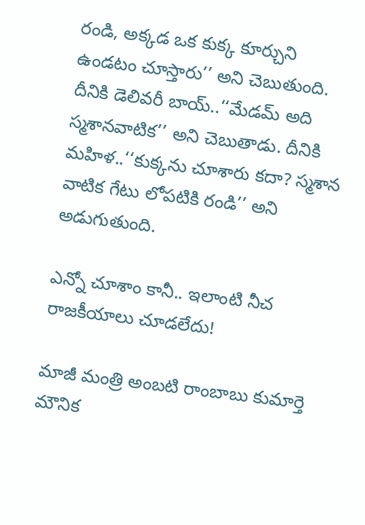రండి, అక్కడ ఒక కుక్క కూర్చుని ఉండటం చూస్తారు’’ అని చెబుతుంది. దీనికి డెలివరీ బాయ్..‘‘మేడమ్ అది స్మశానవాటిక’’ అని చెబుతాడు. దీనికి మహిళ..‘‘కుక్కను చూశారు కదా? స్మశాన వాటిక గేటు లోపటికి రండి’’ అని అడుగుతుంది.

ఎన్నో చూశాం కానీ.. ఇలాంటి నీచ రాజకీయాలు చూడలేదు!

మాజీ మంత్రి అంబటి రాంబాబు కుమార్తె మౌనిక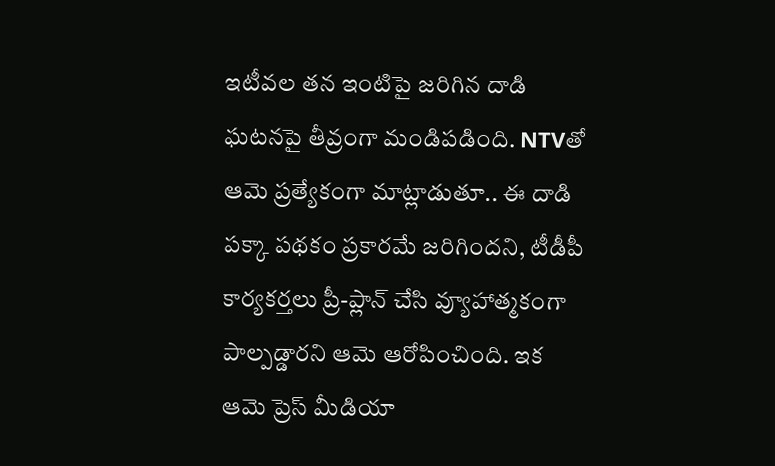ఇటీవల తన ఇంటిపై జరిగిన దాడి ఘటనపై తీవ్రంగా మండిపడింది. NTVతో ఆమె ప్రత్యేకంగా మాట్లాడుతూ.. ఈ దాడి పక్కా పథకం ప్రకారమే జరిగిందని, టీడీపీ కార్యకర్తలు ప్రీ-ప్లాన్ చేసి వ్యూహాత్మకంగా పాల్పడ్డారని ఆమె ఆరోపించింది. ఇక ఆమె ప్రెస్ మీడియా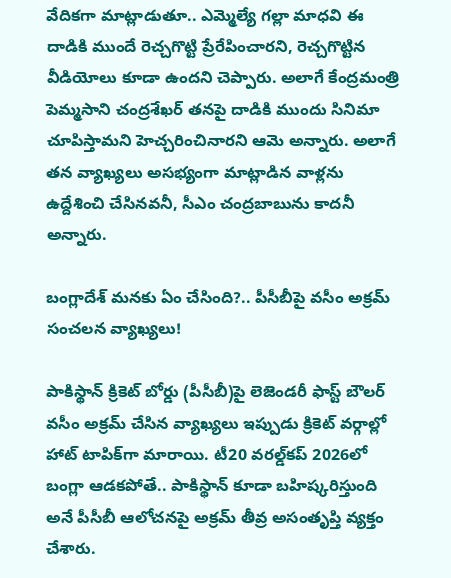వేదికగా మాట్లాడుతూ.. ఎమ్మెల్యే గల్లా మాధవి ఈ దాడికి ముందే రెచ్చగొట్టి ప్రేరేపించారని, రెచ్చగొట్టిన వీడియోలు కూడా ఉందని చెప్పారు. అలాగే కేంద్రమంత్రి పెమ్మసాని చంద్రశేఖర్ తనపై దాడికి ముందు సినిమా చూపిస్తామని హెచ్చరించినారని ఆమె అన్నారు. అలాగే తన వ్యాఖ్యలు అసభ్యంగా మాట్లాడిన వాళ్లను ఉద్దేశించి చేసినవనీ, సీఎం చంద్రబాబును కాదనీ అన్నారు.

బంగ్లాదేశ్ మనకు ఏం చేసింది?.. పీసీబీపై వసీం అక్రమ్ సంచలన వ్యాఖ్యలు!

పాకిస్థాన్ క్రికెట్ బోర్డు (పీసీబీ)పై లెజెండరీ ఫాస్ట్ బౌలర్ వసీం అక్రమ్ చేసిన వ్యాఖ్యలు ఇప్పుడు క్రికెట్ వర్గాల్లో హాట్ టాపిక్‌గా మారాయి. టీ20 వరల్డ్‌కప్ 2026లో బంగ్లా ఆడకపోతే.. పాకిస్థాన్ కూడా బహిష్కరిస్తుంది అనే పీసీబీ ఆలోచనపై అక్రమ్ తీవ్ర అసంతృప్తి వ్యక్తం చేశారు.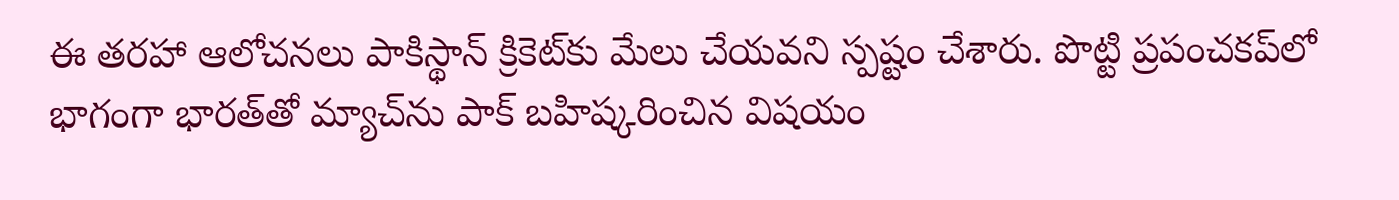ఈ తరహా ఆలోచనలు పాకిస్థాన్ క్రికెట్‌కు మేలు చేయవని స్పష్టం చేశారు. పొట్టి ప్రపంచకప్‌లో భాగంగా భారత్‌తో మ్యాచ్‌ను పాక్ బహిష్కరించిన విషయం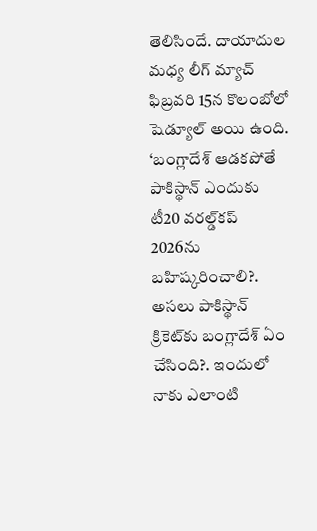తెలిసిందే. దాయాదుల మధ్య లీగ్ మ్యాచ్ ఫిబ్రవరి 15న కొలంబోలో షెడ్యూల్ అయి ఉంది. ‘బంగ్లాదేశ్ ఆడకపోతే పాకిస్థాన్ ఎందుకు టీ20 వరల్డ్‌కప్‌ 2026ను బహిష్కరించాలి?. అసలు పాకిస్థాన్ క్రికెట్‌కు బంగ్లాదేశ్ ఏం చేసింది?. ఇందులో నాకు ఎలాంటి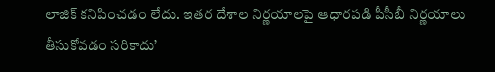లాజిక్ కనిపించడం లేదు. ఇతర దేశాల నిర్ణయాలపై ఆధారపడి పీసీబీ నిర్ణయాలు తీసుకోవడం సరికాదు’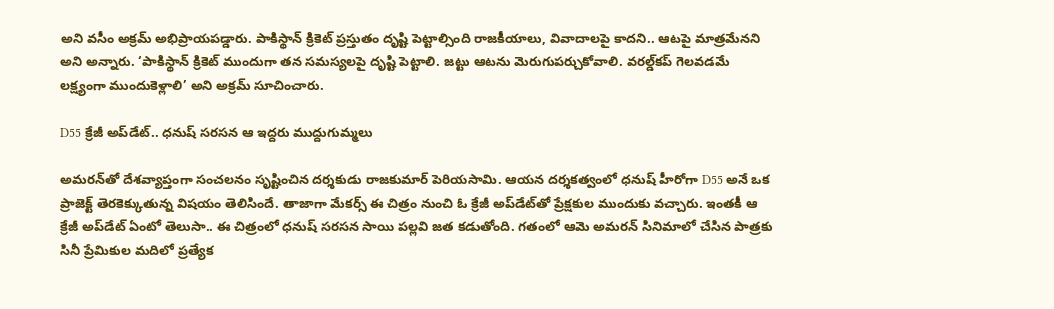అని వసీం అక్రమ్ అభిప్రాయపడ్డారు. పాకిస్థాన్ క్రికెట్ ప్రస్తుతం దృష్టి పెట్టాల్సింది రాజకీయాలు, వివాదాలపై కాదని.. ఆటపై మాత్రమేనని అని అన్నారు. ‘పాకిస్థాన్ క్రికెట్ ముందుగా తన సమస్యలపై దృష్టి పెట్టాలి. జట్టు ఆటను మెరుగుపర్చుకోవాలి. వరల్డ్‌కప్ గెలవడమే లక్ష్యంగా ముందుకెళ్లాలి’ అని అక్రమ్ సూచించారు.

D55 క్రేజీ అప్‌డేట్.. ధనుష్ సరసన ఆ ఇద్దరు ముద్దుగుమ్మలు

అమరన్‌తో దేశవ్యాప్తంగా సంచలనం సృష్టించిన దర్శకుడు రాజకుమార్ పెరియసామి. ఆయన దర్శకత్వంలో ధనుష్ హీరోగా D55 అనే ఒక ప్రాజెక్ట్‌ తెరకెక్కుతున్న విషయం తెలిసిందే. తాజాగా మేకర్స్ ఈ చిత్రం నుంచి ఓ క్రేజీ అప్‌డేట్‌తో ప్రేక్షకుల ముందుకు వచ్చారు. ఇంతకీ ఆ క్రేజీ అప్‌డేట్ ఏంటో తెలుసా.. ఈ చిత్రంలో ధనుష్‌ సరసన సాయి పల్లవి జత కడుతోంది. గతంలో ఆమె అమరన్‌ సినిమాలో చేసిన పాత్రకు సినీ ప్రేమికుల మదిలో ప్రత్యేక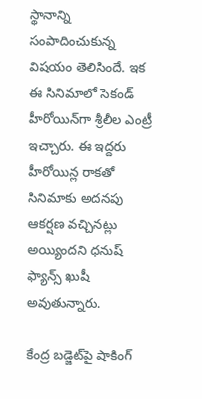స్థానాన్ని సంపాదించుకున్న విషయం తెలిసిందే. ఇక ఈ సినిమాలో సెకండ్ హీరోయిన్‌గా శ్రీలీల ఎంట్రీ ఇచ్చారు. ఈ ఇద్దరు హీరోయిన్ల రాకతో సినిమాకు అదనపు ఆకర్షణ వచ్చినట్లు అయ్యిందని ధనుష్ ఫ్యాన్స్ ఖుషీ అవుతున్నారు.

కేంద్ర బడ్జెట్‌పై షాకింగ్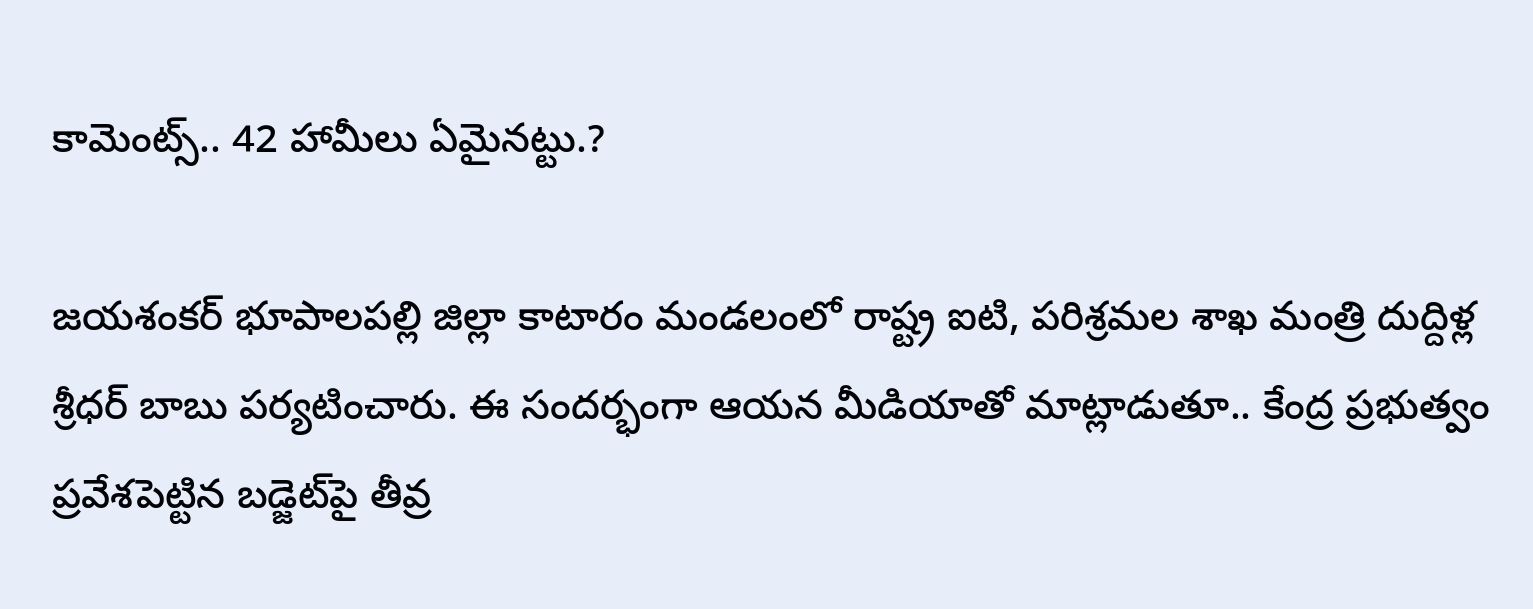కామెంట్స్.. 42 హామీలు ఏమైనట్టు.?

జయశంకర్ భూపాలపల్లి జిల్లా కాటారం మండలంలో రాష్ట్ర ఐటి, పరిశ్రమల శాఖ మంత్రి దుద్దిళ్ల శ్రీధర్ బాబు పర్యటించారు. ఈ సందర్భంగా ఆయన మీడియాతో మాట్లాడుతూ.. కేంద్ర ప్రభుత్వం ప్రవేశపెట్టిన బడ్జెట్‌పై తీవ్ర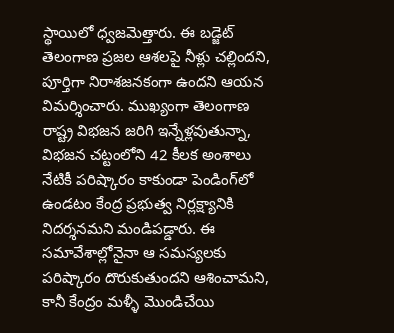స్థాయిలో ధ్వజమెత్తారు. ఈ బడ్జెట్ తెలంగాణ ప్రజల ఆశలపై నీళ్లు చల్లిందని, పూర్తిగా నిరాశజనకంగా ఉందని ఆయన విమర్శించారు. ముఖ్యంగా తెలంగాణ రాష్ట్ర విభజన జరిగి ఇన్నేళ్లవుతున్నా, విభజన చట్టంలోని 42 కీలక అంశాలు నేటికీ పరిష్కారం కాకుండా పెండింగ్‌లో ఉండటం కేంద్ర ప్రభుత్వ నిర్లక్ష్యానికి నిదర్శనమని మండిపడ్డారు. ఈ సమావేశాల్లోనైనా ఆ సమస్యలకు పరిష్కారం దొరుకుతుందని ఆశించామని, కానీ కేంద్రం మళ్ళీ మొండిచేయి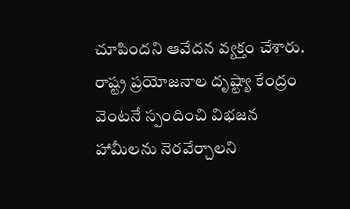చూపిందని ఆవేదన వ్యక్తం చేశారు. రాష్ట్ర ప్రయోజనాల దృష్ట్యా కేంద్రం వెంటనే స్పందించి విభజన హామీలను నెరవేర్చాలని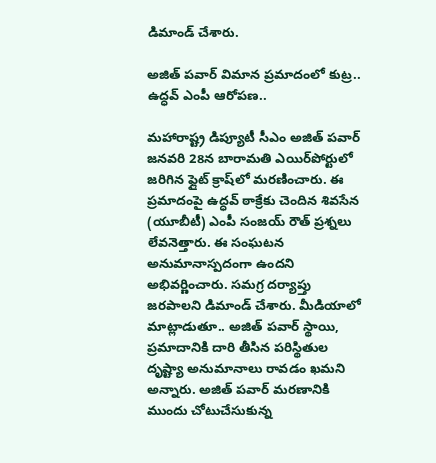డిమాండ్ చేశారు.

అజిత్ పవార్ విమాన ప్రమాదంలో కుట్ర.. ఉద్ధవ్ ఎంపీ ఆరోపణ..

మహారాష్ట్ర డిప్యూటీ సీఎం అజిత్ పవార్ జనవరి 28న బారామతి ఎయిర్‌పోర్టులో జరిగిన ఫ్లైట్ క్రాష్‌లో మరణించారు. ఈ ప్రమాదంపై ఉద్ధవ్ ఠాక్రేకు చెందిన శివసేన (యూబీటీ) ఎంపీ సంజయ్ రౌత్ ప్రశ్నలు లేవనెత్తారు. ఈ సంఘటన అనుమానాస్పదంగా ఉందని అభివర్ణించారు. సమగ్ర దర్యాప్తు జరపాలని డిమాండ్ చేశారు. మీడియాలో మాట్లాడుతూ.. అజిత్ పవార్ స్థాయి, ప్రమాదానికి దారి తీసిన పరిస్థితుల దృష్ట్యా అనుమానాలు రావడం ఖమని అన్నారు. అజిత్ పవార్ మరణానికి ముందు చోటుచేసుకున్న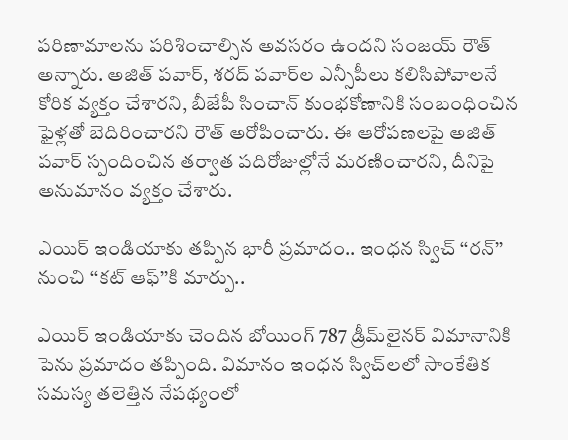పరిణామాలను పరిశించాల్సిన అవసరం ఉందని సంజయ్ రౌత్ అన్నారు. అజిత్ పవార్, శరద్ పవార్‌‌ల ఎన్సీపీలు కలిసిపోవాలనే కోరిక వ్యక్తం చేశారని, బీజేపీ సించాన్ కుంభకోణానికి సంబంధించిన ఫైళ్లతో బెదిరించారని రౌత్ అరోపించారు. ఈ ఆరోపణలపై అజిత్ పవార్ స్పందించిన తర్వాత పదిరోజుల్లోనే మరణించారని, దీనిపై అనుమానం వ్యక్తం చేశారు.

ఎయిర్ ఇండియాకు తప్పిన భారీ ప్రమాదం.. ఇంధన స్విచ్ ‘‘రన్’’ నుంచి ‘‘కట్ ఆఫ్’’కి మార్పు..

ఎయిర్ ఇండియాకు చెందిన బోయింగ్ 787 డ్రీమ్‌లైనర్ విమానానికి పెను ప్రమాదం తప్పింది. విమానం ఇంధన స్విచ్‌లలో సాంకేతిక సమస్య తలెత్తిన నేపథ్యంలో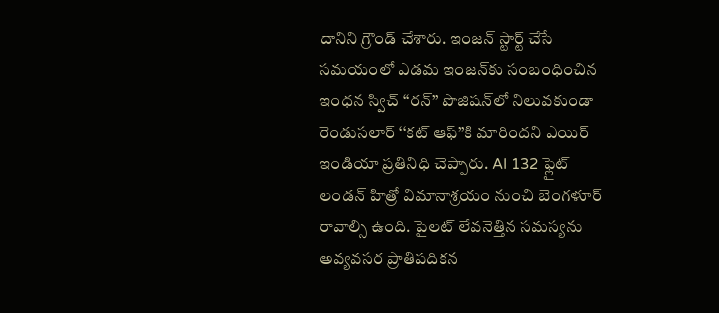దానిని గ్రౌండ్ చేశారు. ఇంజన్ స్టార్ట్ చేసే సమయంలో ఎడమ ఇంజన్‌కు సంబంధించిన ఇంధన స్విచ్ ‘‘రన్’’ పొజిషన్‌లో నిలువకుండా రెండుసలార్ ‘‘కట్ ఆఫ్’’కి మారిందని ఎయిర్ ఇండియా ప్రతినిధి చెప్పారు. AI 132 ఫ్లైట్ లండన్ హిత్రో విమానాశ్రయం నుంచి బెంగళూర్ రావాల్సి ఉంది. పైలట్ లేవనెత్తిన సమస్యను అవ్యవసర ప్రాతిపదికన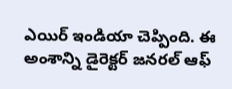ఎయిర్ ఇండియా చెప్పింది. ఈ అంశాన్ని డైరెక్టర్ జనరల్ ఆఫ్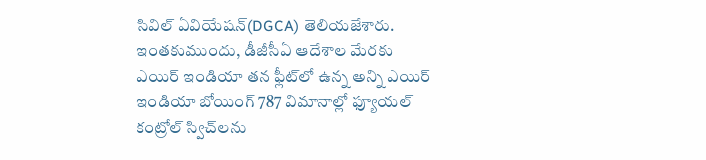సివిల్ ఏవియేషన్(DGCA) తెలియజేశారు. ఇంతకుముందు, డీజీసీఏ ఆదేశాల మేరకు ఎయిర్ ఇండియా తన ఫ్లీట్‌లో ఉన్న అన్ని ఎయిర్ ఇండియా బోయింగ్ 787 విమానాల్లో ఫ్యూయల్ కంట్రోల్ స్విచ్‌లను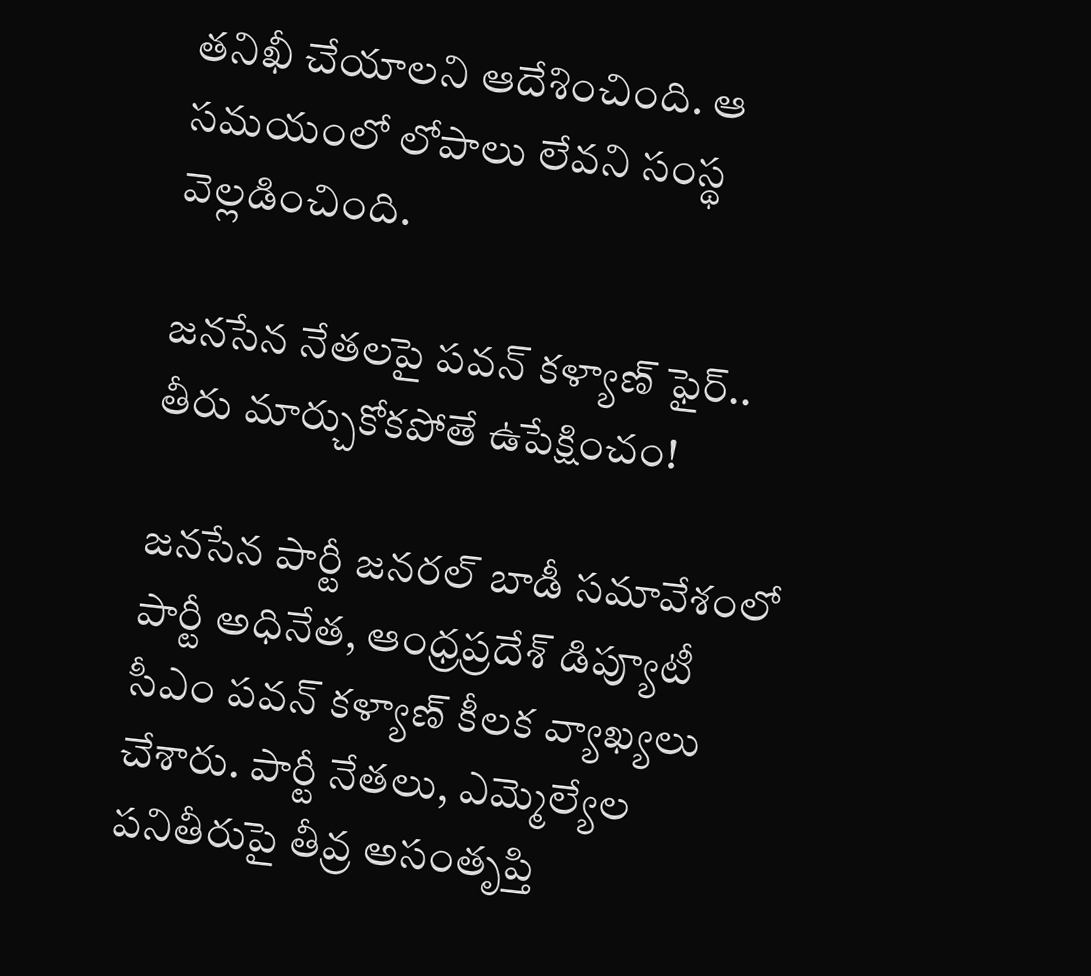తనిఖీ చేయాలని ఆదేశించింది. ఆ సమయంలో లోపాలు లేవని సంస్థ వెల్లడించింది.

జనసేన నేతలపై పవన్ కళ్యాణ్ ఫైర్.. తీరు మార్చుకోకపోతే ఉపేక్షించం!

జనసేన పార్టీ జనరల్ బాడీ సమావేశంలో పార్టీ అధినేత, ఆంధ్రప్రదేశ్ డిప్యూటీ సీఎం పవన్ కళ్యాణ్ కీలక వ్యాఖ్యలు చేశారు. పార్టీ నేతలు, ఎమ్మెల్యేల పనితీరుపై తీవ్ర అసంతృప్తి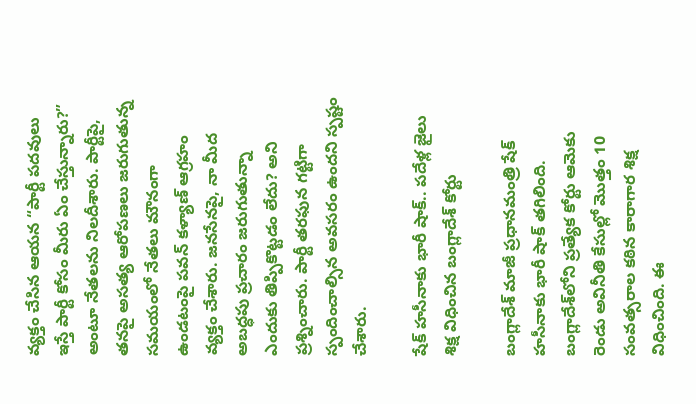వ్యక్తం చేసిన ఆయన “పార్టీ పదవులు ఇస్తే పార్టీ కోసం మీరు ఏం చేస్తున్నారు?” అంటూ నేతలను నిలదీశారు. పార్టీపై, తనపై అసత్య ఆరోపణలు జరుగుతున్న సమయంలో నేతలు మౌనంగా ఉండటంపై పవన్ కళ్యాణ్ ఆగ్రహం వ్యక్తం చేశారు. జనసేనపై, నా మీద అబద్ధపు ప్రచారం జరుగుతున్నా ఎందుకు తిప్పికొట్టడం లేదు? అని ప్రశ్నించారు. పార్టీ తరఫున గట్టిగా స్పందించాల్సిన అవసరం ఉందని స్పష్టం చేశారు.

షేక్ హసీనాకు భారీ షాక్.. పదేళ్ల జైలు శిక్ష విధించిన బంగ్లాదేశ్ కోర్టు

బంగ్లాదేశ్ మాజీ ప్రధానమంత్రి షేక్ హసీనాకు భారీ షాక్ తగిలింది. బంగ్లాదేశ్‌లోని ప్రత్యేక కోర్టు ఆమెకు రెండు అవినీతి కేసుల్లో మొత్తం 10 సంవత్సరాల కఠిన కారాగార శిక్ష విధించింది. ఈ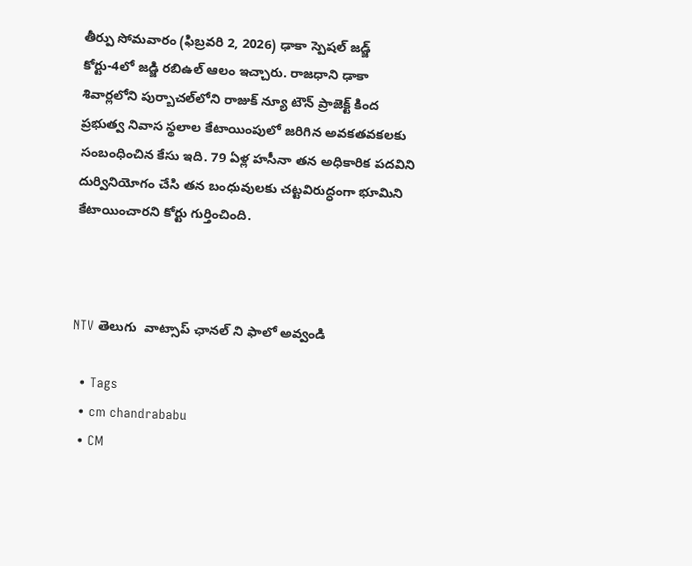తీర్పు సోమవారం (ఫిబ్రవరి 2, 2026) ఢాకా స్పెషల్ జడ్జ్ కోర్టు-4లో జడ్జి రబిఉల్ ఆలం ఇచ్చారు. రాజధాని ఢాకా శివార్లలోని పుర్బాచల్‌లోని రాజుక్ న్యూ టౌన్ ప్రాజెక్ట్ కింద ప్రభుత్వ నివాస స్థలాల కేటాయింపులో జరిగిన అవకతవకలకు సంబంధించిన కేసు ఇది. 79 ఏళ్ల హసీనా తన అధికారిక పదవిని దుర్వినియోగం చేసి తన బంధువులకు చట్టవిరుద్ధంగా భూమిని కేటాయించారని కోర్టు గుర్తించింది.



NTV తెలుగు  వాట్సాప్ ఛానల్ ని ఫాలో అవ్వండి

  • Tags
  • cm chandrababu
  • CM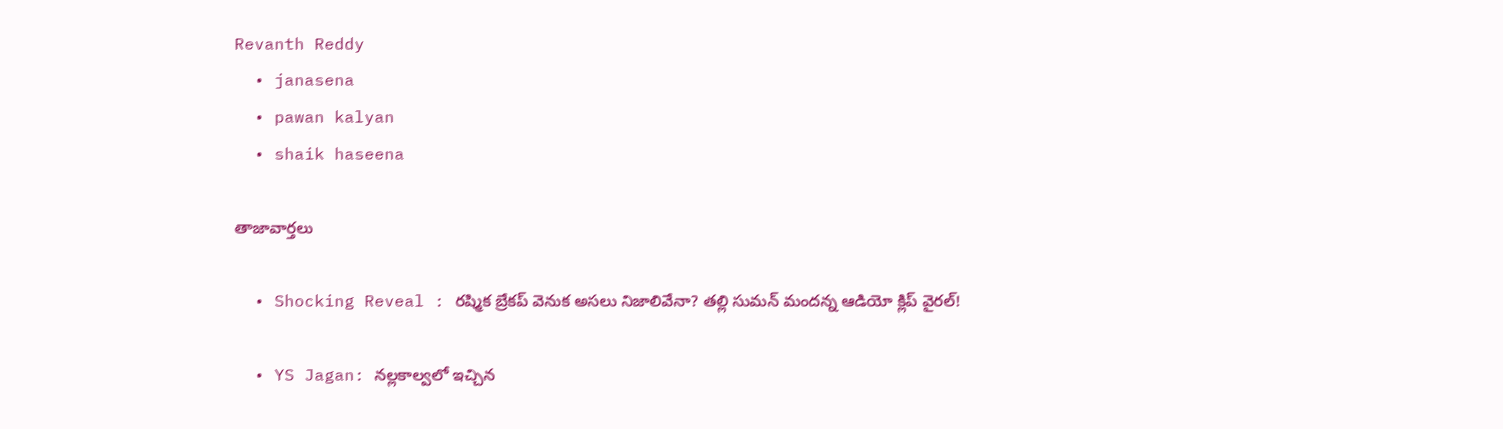Revanth Reddy
  • janasena
  • pawan kalyan
  • shaik haseena

తాజావార్తలు

  • Shocking Reveal : రష్మిక బ్రేకప్‌ వెనుక అసలు నిజాలివేనా? తల్లి సుమన్ మందన్న ఆడియో క్లిప్ వైరల్!

  • YS Jagan: నల్లకాల్వలో ఇచ్చిన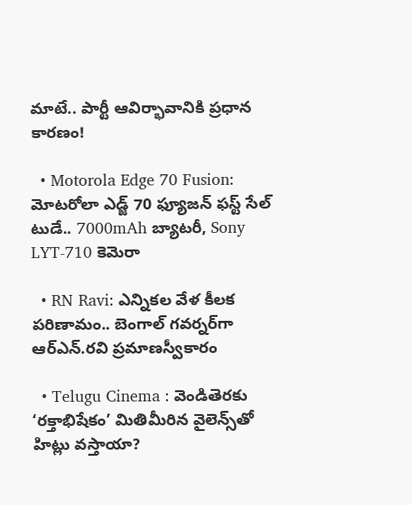మాటే.. పార్టీ ఆవిర్భావానికి ప్రధాన కారణం!

  • Motorola Edge 70 Fusion: మోటరోలా ఎడ్జ్ 70 ఫ్యూజన్ ఫస్ట్ సేల్ టుడే.. 7000mAh బ్యాటరీ, Sony LYT-710 కెమెరా

  • RN Ravi: ఎన్నికల వేళ కీలక పరిణామం.. బెంగాల్ గవర్నర్‌గా ఆర్ఎన్.రవి ప్రమాణస్వీకారం

  • Telugu Cinema : వెండితెరకు ‘రక్తాభిషేకం’ మితిమీరిన వైలెన్స్‌తో హిట్లు వస్తాయా?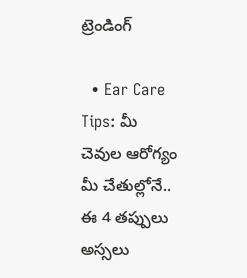ట్రెండింగ్‌

  • Ear Care Tips: మీ చెవుల ఆరోగ్యం మీ చేతుల్లోనే.. ఈ 4 తప్పులు అస్సలు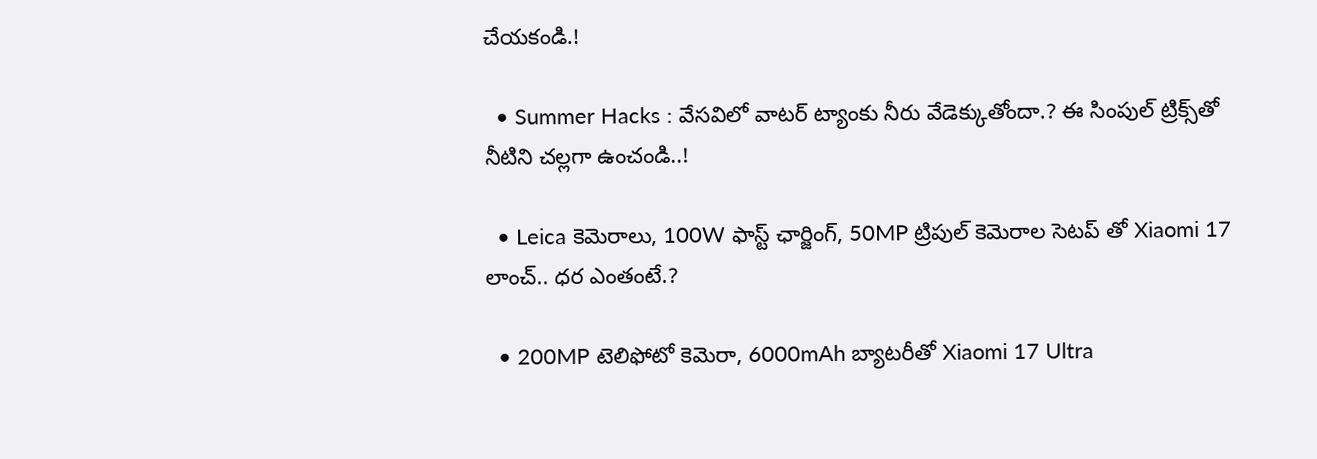చేయకండి.!

  • Summer Hacks : వేసవిలో వాటర్ ట్యాంకు నీరు వేడెక్కుతోందా.? ఈ సింపుల్ ట్రిక్స్‌తో నీటిని చల్లగా ఉంచండి..!

  • Leica కెమెరాలు, 100W ఫాస్ట్ ఛార్జింగ్‌, 50MP ట్రిపుల్ కెమెరాల సెటప్ తో Xiaomi 17 లాంచ్.. ధర ఎంతంటే.?

  • 200MP టెలిఫోటో కెమెరా, 6000mAh బ్యాటరీతో Xiaomi 17 Ultra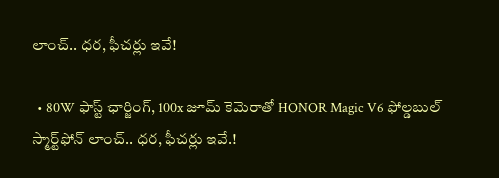లాంచ్.. ధర, ఫీచర్లు ఇవే!

  • 80W ఫాస్ట్ ఛార్జింగ్, 100x జూమ్ కెమెరాతో HONOR Magic V6 ఫోల్డబుల్ స్మార్ట్‌ఫోన్‌ లాంచ్.. ధర, ఫీచర్లు ఇవే.!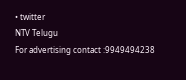• twitter
NTV Telugu
For advertising contact :9949494238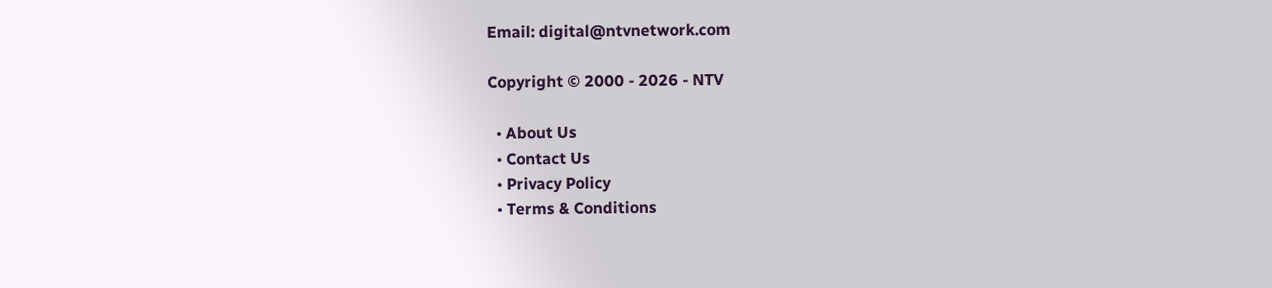Email: digital@ntvnetwork.com

Copyright © 2000 - 2026 - NTV

  • About Us
  • Contact Us
  • Privacy Policy
  • Terms & Conditions